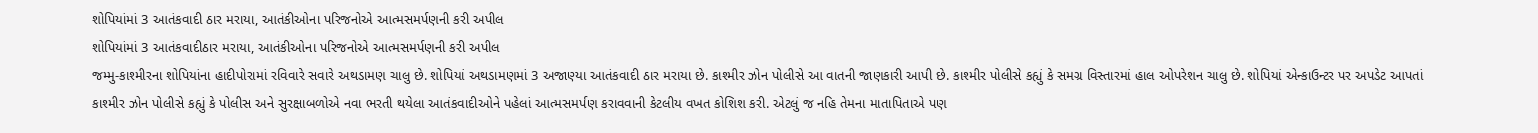શોપિયાંમાં 3 આતંકવાદી ઠાર મરાયા, આતંકીઓના પરિજનોએ આત્મસમર્પણની કરી અપીલ
શોપિયાંમાં 3 આતંકવાદીઠાર મરાયા, આતંકીઓના પરિજનોએ આત્મસમર્પણની કરી અપીલ
જમ્મુ-કાશ્મીરના શોપિયાંના હાદીપોરામાં રવિવારે સવારે અથડામણ ચાલુ છે. શોપિયાં અથડામણમાં 3 અજાણ્યા આતંકવાદી ઠાર મરાયા છે. કાશ્મીર ઝોન પોલીસે આ વાતની જાણકારી આપી છે. કાશ્મીર પોલીસે કહ્યું કે સમગ્ર વિસ્તારમાં હાલ ઓપરેશન ચાલુ છે. શોપિયાં એન્કાઉન્ટર પર અપડેટ આપતાં કાશ્મીર ઝોન પોલીસે કહ્યું કે પોલીસ અને સુરક્ષાબળોએ નવા ભરતી થયેલા આતંકવાદીઓને પહેલાં આત્મસમર્પણ કરાવવાની કેટલીય વખત કોશિશ કરી. એટલું જ નહિ તેમના માતાપિતાએ પણ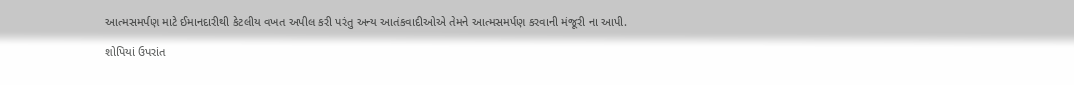આત્મસમર્પણ માટે ઈમાનદારીથી કેટલીય વખત અપીલ કરી પરંતુ અન્ય આતંકવાદીઓએ તેમને આત્મસમર્પણ કરવાની મંજૂરી ના આપી.

શોપિયાં ઉપરાંત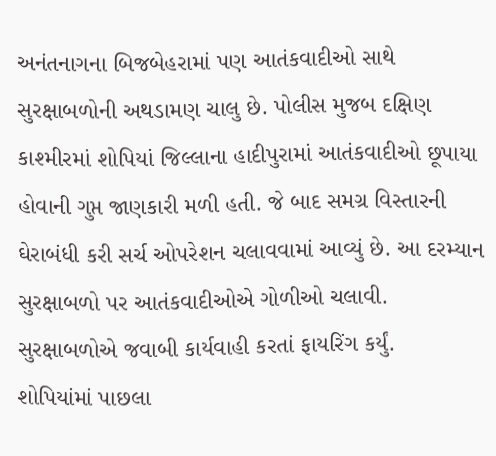અનંતનાગના બિજબેહરામાં પણ આતંકવાદીઓ સાથે સુરક્ષાબળોની અથડામણ ચાલુ છે. પોલીસ મુજબ દક્ષિણ કાશ્મીરમાં શોપિયાં જિલ્લાના હાદીપુરામાં આતંકવાદીઓ છૂપાયા હોવાની ગુપ્ત જાણકારી મળી હતી. જે બાદ સમગ્ર વિસ્તારની ઘેરાબંધી કરી સર્ચ ઓપરેશન ચલાવવામાં આવ્યું છે. આ દરમ્યાન સુરક્ષાબળો પર આતંકવાદીઓએ ગોળીઓ ચલાવી. સુરક્ષાબળોએ જવાબી કાર્યવાહી કરતાં ફાયરિંગ કર્યું.
શોપિયાંમાં પાછલા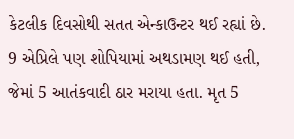કેટલીક દિવસોથી સતત એન્કાઉન્ટર થઈ રહ્યાં છે. 9 એપ્રિલે પણ શોપિયામાં અથડામણ થઈ હતી, જેમાં 5 આતંકવાદી ઠાર મરાયા હતા. મૃત 5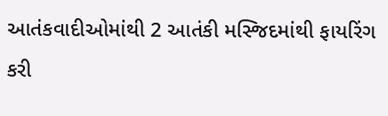આતંકવાદીઓમાંથી 2 આતંકી મસ્જિદમાંથી ફાયરિંગ કરી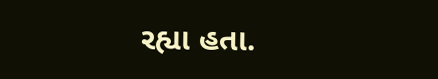રહ્યા હતા.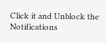Click it and Unblock the Notifications